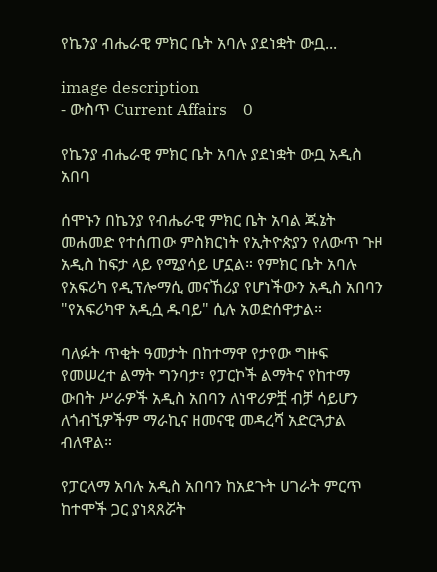የኬንያ ብሔራዊ ምክር ቤት አባሉ ያደነቋት ውቧ...

image description
- ውስጥ Current Affairs    0

የኬንያ ብሔራዊ ምክር ቤት አባሉ ያደነቋት ውቧ አዲስ አበባ

ሰሞኑን በኬንያ የብሔራዊ ምክር ቤት አባል ጁኔት መሐመድ የተሰጠው ምስክርነት የኢትዮጵያን የለውጥ ጉዞ አዲስ ከፍታ ላይ የሚያሳይ ሆኗል። የምክር ቤት አባሉ የአፍሪካ የዲፕሎማሲ መናኸሪያ የሆነችውን አዲስ አበባን "የአፍሪካዋ አዲሷ ዱባይ" ሲሉ አወድሰዋታል።

ባለፉት ጥቂት ዓመታት በከተማዋ የታየው ግዙፍ የመሠረተ ልማት ግንባታ፣ የፓርኮች ልማትና የከተማ ውበት ሥራዎች አዲስ አበባን ለነዋሪዎቿ ብቻ ሳይሆን ለጎብኚዎችም ማራኪና ዘመናዊ መዳረሻ አድርጓታል ብለዋል።

የፓርላማ አባሉ አዲስ አበባን ከአደጉት ሀገራት ምርጥ ከተሞች ጋር ያነጻጸሯት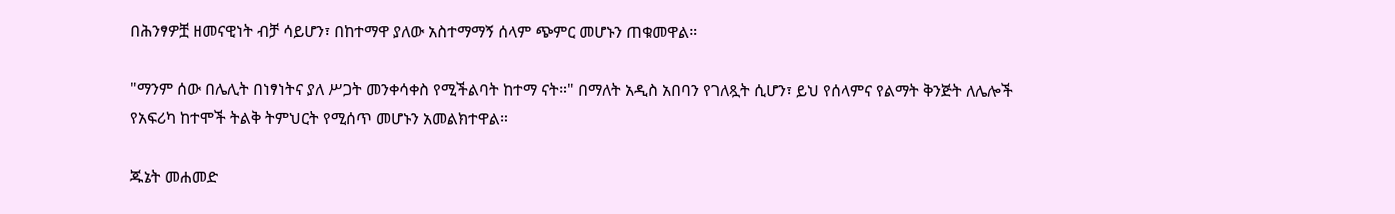በሕንፃዎቿ ዘመናዊነት ብቻ ሳይሆን፣ በከተማዋ ያለው አስተማማኝ ሰላም ጭምር መሆኑን ጠቁመዋል።

"ማንም ሰው በሌሊት በነፃነትና ያለ ሥጋት መንቀሳቀስ የሚችልባት ከተማ ናት።" በማለት አዲስ አበባን የገለጿት ሲሆን፣ ይህ የሰላምና የልማት ቅንጅት ለሌሎች የአፍሪካ ከተሞች ትልቅ ትምህርት የሚሰጥ መሆኑን አመልክተዋል።

ጁኔት መሐመድ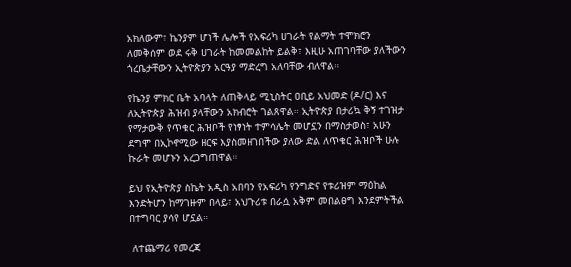አክለውም፣ ኬንያም ሆነች ሌሎች የአፍሪካ ሀገራት የልማት ተሞክሮን ለመቅሰም ወደ ሩቅ ሀገራት ከመመልከት ይልቅ፣ እዚሁ አጠገባቸው ያለችውን ጎረቤታቸውን ኢትዮጵያን አርዓያ ማድረግ አለባቸው ብለዋል።

የኬንያ ምክር ቤት አባላት ለጠቅላይ ሚኒስትር ዐቢይ አህመድ (ዶ/ር) እና ለኢትዮጵያ ሕዝብ ያላቸውን አክብሮት ገልጸዋል። ኢትዮጵያ በታሪኳ ቅኝ ተገዝታ የማታውቅ የጥቁር ሕዝቦች የነፃነት ተምሳሌት መሆኗን በማስታወስ፣ አሁን ደግሞ በኢኮኖሚው ዘርፍ እያስመዘገበችው ያለው ድል ለጥቁር ሕዝቦች ሁሉ ኩራት መሆኑን አረጋግጠዋል።

ይህ የኢትዮጵያ ስኬት አዲስ አበባን የአፍሪካ የንግድና የቱሪዝም ማዕከል እንድትሆን ከማገዙም በላይ፣ አህጉሪቱ በራሷ አቅም መበልፀግ እንደምትችል በተግባር ያሳየ ሆኗል።

 ለተጨማሪ የመረጃ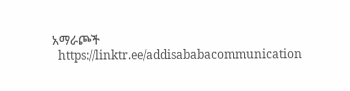አማራጮች
  https://linktr.ee/addisababacommunication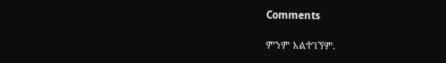Comments

ምንም አልተገኘም.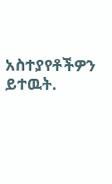አስተያየቶችዎን ይተዉት.